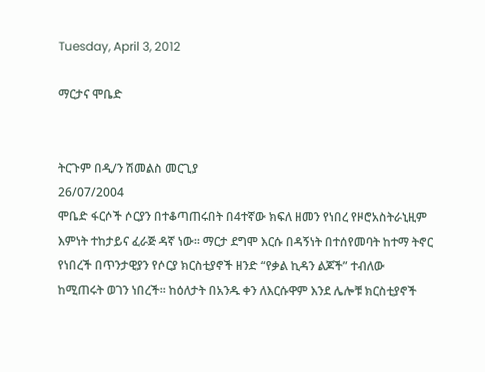Tuesday, April 3, 2012

ማርታና ሞቤድ


ትርጉም በዲ/ን ሽመልስ መርጊያ
26/07/2004
ሞቤድ ፋርሶች ሶርያን በተቆጣጠሩበት በ4ተኛው ክፍለ ዘመን የነበረ የዞሮአስትራኒዚም እምነት ተከታይና ፈራጅ ዳኛ ነው፡፡ ማርታ ደግሞ እርሱ በዳኝነት በተሰየመባት ከተማ ትኖር የነበረች በጥንታዊያን የሶርያ ክርስቲያኖች ዘንድ “የቃል ኪዳን ልጆች” ተብለው ከሚጠሩት ወገን ነበረች፡፡ ከዕለታት በአንዱ ቀን ለእርሱዋም እንደ ሌሎቹ ክርስቲያኖች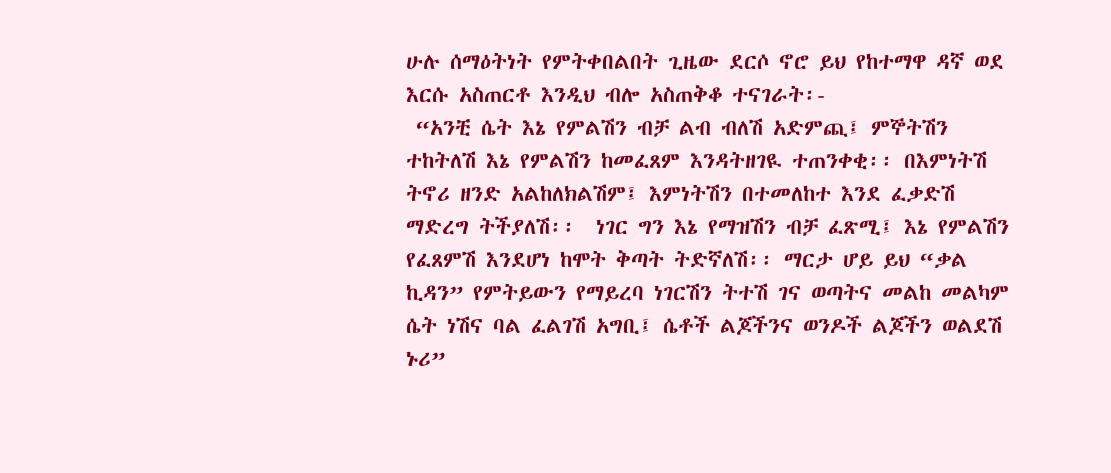ሁሉ ሰማዕትነት የምትቀበልበት ጊዜው ደርሶ ኖሮ ይህ የከተማዋ ዳኛ ወደ እርሱ አስጠርቶ እንዲህ ብሎ አስጠቅቆ ተናገራት፡-
 “አንቺ ሴት እኔ የምልሽን ብቻ ልብ ብለሽ አድምጪ፤ ምኞትሽን ተከትለሽ እኔ የምልሽን ከመፈጸም እንዳትዘገዪ ተጠንቀቂ፡፡ በእምነትሽ ትኖሪ ዘንድ አልከለክልሽም፤ እምነትሽን በተመለከተ እንደ ፈቃድሽ ማድረግ ትችያለሽ፡፡  ነገር ግን እኔ የማዝሽን ብቻ ፈጽሚ፤ እኔ የምልሽን የፈጸምሽ እንደሆነ ከሞት ቅጣት ትድኛለሽ፡፡ ማርታ ሆይ ይህ “ቃል ኪዳን” የምትይውን የማይረባ ነገርሽን ትተሽ ገና ወጣትና መልከ መልካም ሴት ነሽና ባል ፈልገሽ አግቢ፤ ሴቶች ልጆችንና ወንዶች ልጆችን ወልደሽ ኑሪ”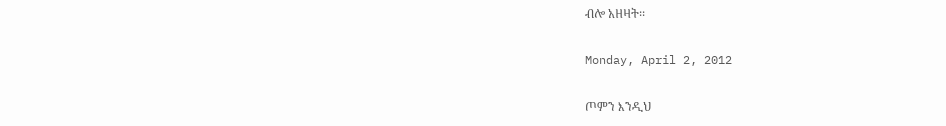ብሎ አዘዛት፡፡

Monday, April 2, 2012

ጦምን እንዲህ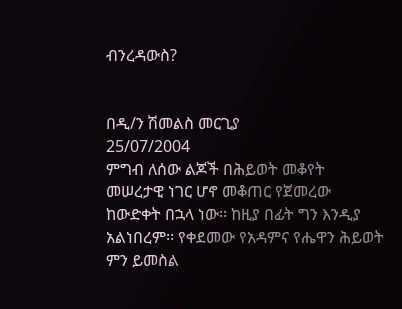ብንረዳውስ?


በዲ/ን ሽመልስ መርጊያ
25/07/2004
ምግብ ለሰው ልጆች በሕይወት መቆየት መሠረታዊ ነገር ሆኖ መቆጠር የጀመረው ከውድቀት በኋላ ነው፡፡ ከዚያ በፊት ግን እንዲያ  አልነበረም፡፡ የቀደመው የአዳምና የሔዋን ሕይወት ምን ይመስል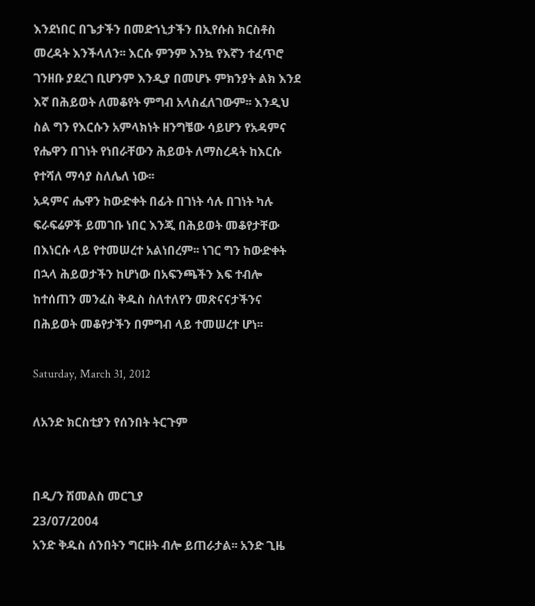እንደነበር በጌታችን በመድኀኒታችን በኢየሱስ ክርስቶስ መረዳት እንችላለን፡፡ እርሱ ምንም እንኳ የእኛን ተፈጥሮ ገንዘቡ ያደረገ ቢሆንም እንዲያ በመሆኑ ምክንያት ልክ እንደ እኛ በሕይወት ለመቆየት ምግብ አላስፈለገውም፡፡ እንዲህ ስል ግን የእርሱን አምላክነት ዘንግቼው ሳይሆን የአዳምና የሔዋን በገነት የነበራቸውን ሕይወት ለማስረዳት ከእርሱ የተሻለ ማሳያ ስለሌለ ነው፡፡
አዳምና ሔዋን ከውድቀት በፊት በገነት ሳሉ በገነት ካሉ ፍራፍሬዎች ይመገቡ ነበር እንጂ በሕይወት መቆየታቸው በእነርሱ ላይ የተመሠረተ አልነበረም፡፡ ነገር ግን ከውድቀት በኋላ ሕይወታችን ከሆነው በአፍንጫችን እፍ ተብሎ ከተሰጠን መንፈስ ቅዱስ ስለተለየን መጽናናታችንና በሕይወት መቆየታችን በምግብ ላይ ተመሠረተ ሆነ፡፡

Saturday, March 31, 2012

ለአንድ ክርስቲያን የሰንበት ትርጉም


በዲ/ን ሽመልስ መርጊያ
23/07/2004
አንድ ቅዱስ ሰንበትን ግርዘት ብሎ ይጠራታል፡፡ አንድ ጊዜ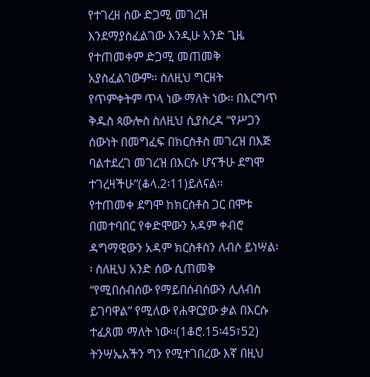የተገረዘ ሰው ድጋሚ መገረዝ እንደማያስፈልገው እንዲሁ አንድ ጊዜ የተጠመቀም ድጋሚ መጠመቅ አያስፈልገውም፡፡ ስለዚህ ግርዘት የጥምቀትም ጥላ ነው ማለት ነው፡፡ በእርግጥ ቅዱስ ጳውሎስ ስለዚህ ሲያስረዳ “የሥጋን ሰውነት በመግፈፍ በክርስቶስ መገረዝ በእጅ ባልተደረገ መገረዝ በእርሱ ሆናችሁ ደግሞ ተገረዛችሁ”(ቆላ.2፡11)ይለናል፡፡
የተጠመቀ ደግሞ ከክርስቶስ ጋር በሞቱ በመተባበር የቀድሞውን አዳም ቀብሮ ዳግማዊውን አዳም ክርስቶስን ለብሶ ይነሣል፡፡ ስለዚህ አንድ ሰው ሲጠመቅ “የሚበሰብሰው የማይበሰብሰውን ሊለብስ ይገባዋል” የሚለው የሐዋርያው ቃል በእርሱ ተፈጸመ ማለት ነው፡፡(1ቆሮ.15፡45፣52) ትንሣኤአችን ግን የሚተገበረው እኛ በዚህ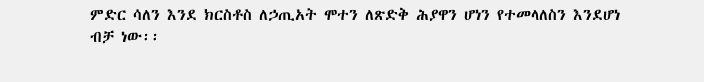ምድር ሳለን እንደ ክርስቶስ ለኃጢአት ሞተን ለጽድቅ ሕያዋን ሆነን የተመላለስን እንደሆነ ብቻ ነው፡፡